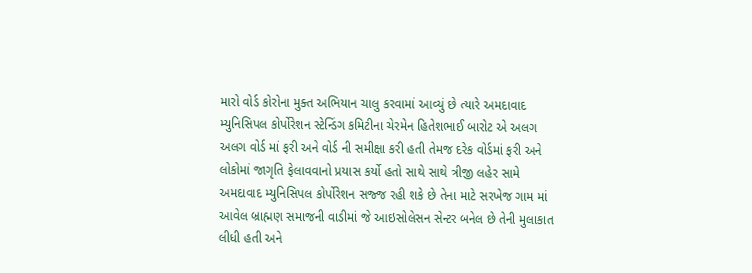મારો વોર્ડ કોરોના મુક્ત અભિયાન ચાલુ કરવામાં આવ્યું છે ત્યારે અમદાવાદ મ્યુનિસિપલ કોર્પોરેશન સ્ટેન્ડિંગ કમિટીના ચેરમેન હિતેશભાઈ બારોટ એ અલગ અલગ વોર્ડ માં ફરી અને વોર્ડ ની સમીક્ષા કરી હતી તેમજ દરેક વોર્ડમાં ફરી અને લોકોમાં જાગૃતિ ફેલાવવાનો પ્રયાસ કર્યો હતો સાથે સાથે ત્રીજી લહેર સામે અમદાવાદ મ્યુનિસિપલ કોર્પોરેશન સજ્જ રહી શકે છે તેના માટે સરખેજ ગામ માં આવેલ બ્રાહ્મણ સમાજની વાડીમાં જે આઇસોલેસન સેન્ટર બનેલ છે તેની મુલાકાત લીધી હતી અને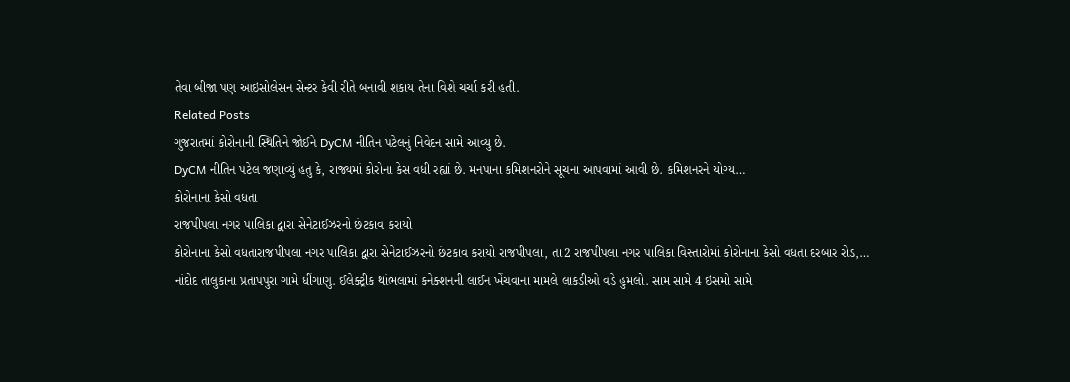તેવા બીજા પણ આઇસોલેસન સેન્ટર કેવી રીતે બનાવી શકાય તેના વિશે ચર્ચા કરી હતી.
Related Posts
ગુજરાતમાં કોરોનાની સ્થિતિને જોઈને DyCM નીતિન પટેલનું નિવેદન સામે આવ્યુ છે.
DyCM નીતિન પટેલ જણાવ્યું હતુ કે, રાજ્યમાં કોરોના કેસ વધી રહ્યાં છે. મનપાના કમિશનરોને સૂચના આપવામાં આવી છે. કમિશનરને યોગ્ય…
કોરોનાના કેસો વધતા
રાજપીપલા નગર પાલિકા દ્વારા સેનેટાઈઝરનો છંટકાવ કરાયો
કોરોનાના કેસો વધતારાજપીપલા નગર પાલિકા દ્વારા સેનેટાઈઝરનો છંટકાવ કરાયો રાજપીપલા, તા2 રાજપીપલા નગર પાલિકા વિસ્તારોમાં કોરોનાના કેસો વધતા દરબાર રોડ,…
નાંદોદ તાલુકાના પ્રતાપપુરા ગામે ધીંગાણુ. ઈલેક્ટ્રીક થાંભલામાં કનેક્શનની લાઈન ખેંચવાના મામલે લાકડીઓ વડે હુમલો. સામ સામે 4 ઇસમો સામે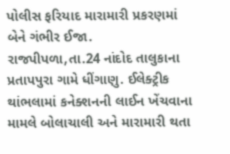પોલીસ ફરિયાદ મારામારી પ્રકરણમાં બેને ગંભીર ઈજા.
રાજપીપળા,તા.24 નાંદોદ તાલુકાના પ્રતાપપુરા ગામે ધીંગાણુ. ઈલેક્ટ્રીક થાંભલામાં કનેક્શનની લાઈન ખેંચવાના મામલે બોલાચાલી અને મારામારી થતા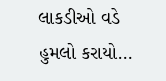લાકડીઓ વડે હુમલો કરાયો…